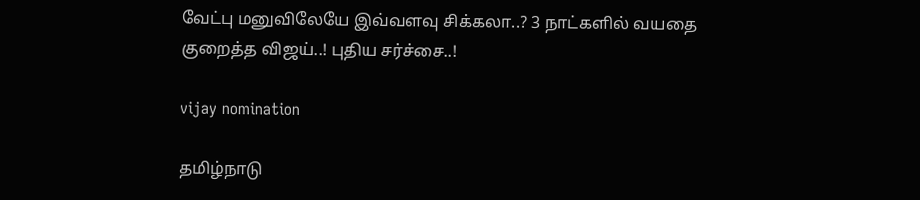வேட்பு மனுவிலேயே இவ்வளவு சிக்கலா..? 3 நாட்களில் வயதை குறைத்த விஜய்..! புதிய சர்ச்சை..!

vijay nomination

தமிழ்நாடு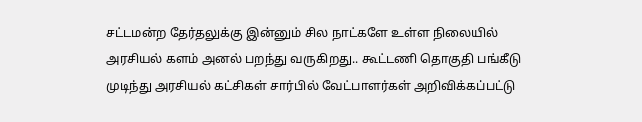சட்டமன்ற தேர்தலுக்கு இன்னும் சில நாட்களே உள்ள நிலையில் அரசியல் களம் அனல் பறந்து வருகிறது.. கூட்டணி தொகுதி பங்கீடு முடிந்து அரசியல் கட்சிகள் சார்பில் வேட்பாளர்கள் அறிவிக்கப்பட்டு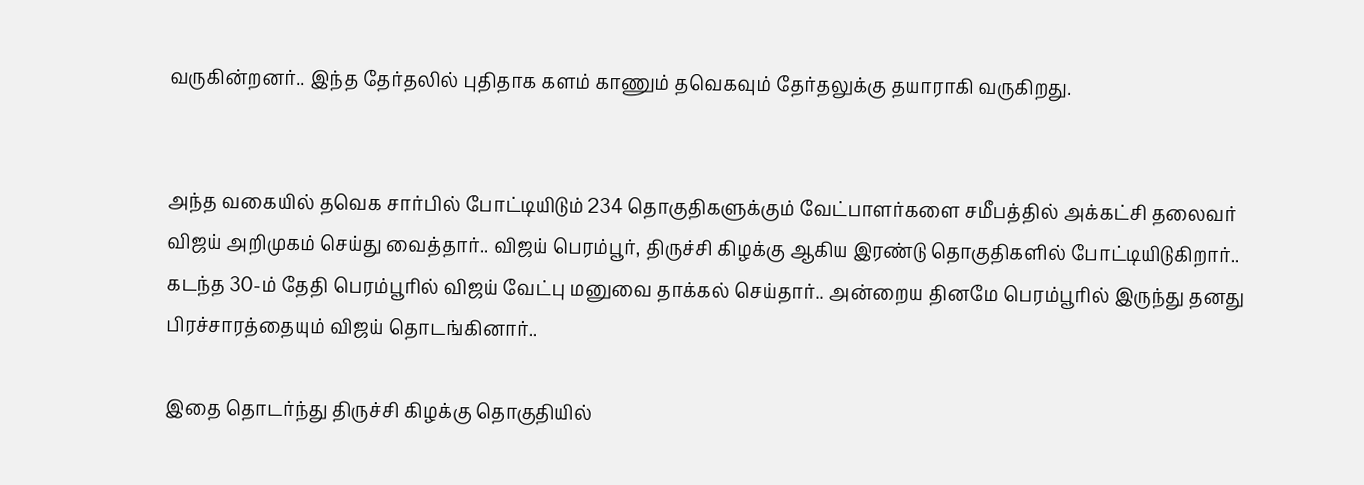வருகின்றனர்.. இந்த தேர்தலில் புதிதாக களம் காணும் தவெகவும் தேர்தலுக்கு தயாராகி வருகிறது.


அந்த வகையில் தவெக சார்பில் போட்டியிடும் 234 தொகுதிகளுக்கும் வேட்பாளர்களை சமீபத்தில் அக்கட்சி தலைவர் விஜய் அறிமுகம் செய்து வைத்தார்.. விஜய் பெரம்பூர், திருச்சி கிழக்கு ஆகிய இரண்டு தொகுதிகளில் போட்டியிடுகிறார்.. கடந்த 30-ம் தேதி பெரம்பூரில் விஜய் வேட்பு மனுவை தாக்கல் செய்தார்.. அன்றைய தினமே பெரம்பூரில் இருந்து தனது பிரச்சாரத்தையும் விஜய் தொடங்கினார்..

இதை தொடர்ந்து திருச்சி கிழக்கு தொகுதியில்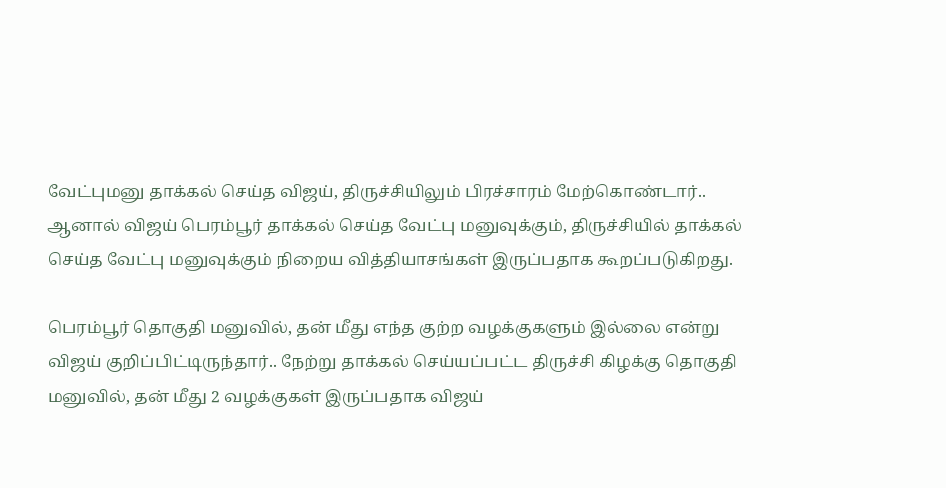வேட்புமனு தாக்கல் செய்த விஜய், திருச்சியிலும் பிரச்சாரம் மேற்கொண்டார்.. ஆனால் விஜய் பெரம்பூர் தாக்கல் செய்த வேட்பு மனுவுக்கும், திருச்சியில் தாக்கல் செய்த வேட்பு மனுவுக்கும் நிறைய வித்தியாசங்கள் இருப்பதாக கூறப்படுகிறது.

பெரம்பூர் தொகுதி மனுவில், தன் மீது எந்த குற்ற வழக்குகளும் இல்லை என்று விஜய் குறிப்பிட்டிருந்தார்.. நேற்று தாக்கல் செய்யப்பட்ட திருச்சி கிழக்கு தொகுதி மனுவில், தன் மீது 2 வழக்குகள் இருப்பதாக விஜய்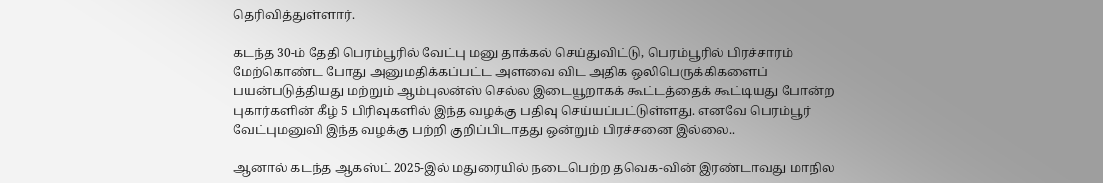தெரிவித்துள்ளார்.

கடந்த 30-ம் தேதி பெரம்பூரில் வேட்பு மனு தாக்கல் செய்துவிட்டு, பெரம்பூரில் பிரச்சாரம் மேற்கொண்ட போது அனுமதிக்கப்பட்ட அளவை விட அதிக ஒலிபெருக்கிகளைப் பயன்படுத்தியது மற்றும் ஆம்புலன்ஸ் செல்ல இடையூறாகக் கூட்டத்தைக் கூட்டியது போன்ற புகார்களின் கீழ் 5 பிரிவுகளில் இந்த வழக்கு பதிவு செய்யப்பட்டுள்ளது. எனவே பெரம்பூர் வேட்புமனுவி இந்த வழக்கு பற்றி குறிப்பிடாதது ஒன்றும் பிரச்சனை இல்லை..

ஆனால் கடந்த ஆகஸ்ட் 2025-இல் மதுரையில் நடைபெற்ற தவெக-வின் இரண்டாவது மாநில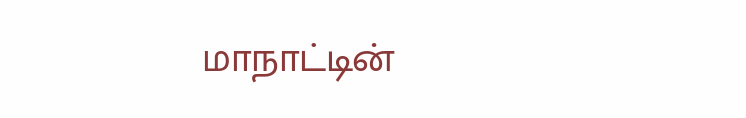மாநாட்டின்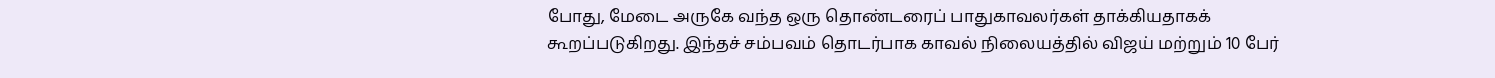போது, மேடை அருகே வந்த ஒரு தொண்டரைப் பாதுகாவலர்கள் தாக்கியதாகக் கூறப்படுகிறது. இந்தச் சம்பவம் தொடர்பாக காவல் நிலையத்தில் விஜய் மற்றும் 10 பேர்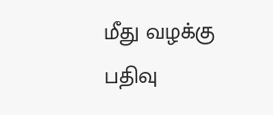மீது வழக்கு பதிவு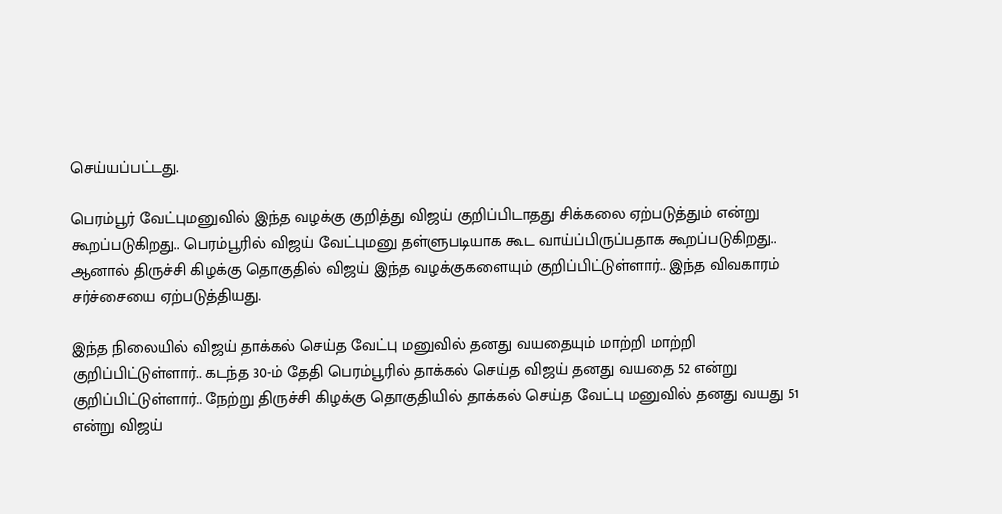செய்யப்பட்டது.

பெரம்பூர் வேட்புமனுவில் இந்த வழக்கு குறித்து விஜய் குறிப்பிடாதது சிக்கலை ஏற்படுத்தும் என்று கூறப்படுகிறது.. பெரம்பூரில் விஜய் வேட்புமனு தள்ளுபடியாக கூட வாய்ப்பிருப்பதாக கூறப்படுகிறது.. ஆனால் திருச்சி கிழக்கு தொகுதில் விஜய் இந்த வழக்குகளையும் குறிப்பிட்டுள்ளார்.. இந்த விவகாரம் சர்ச்சையை ஏற்படுத்தியது.

இந்த நிலையில் விஜய் தாக்கல் செய்த வேட்பு மனுவில் தனது வயதையும் மாற்றி மாற்றி குறிப்பிட்டுள்ளார்.. கடந்த 30-ம் தேதி பெரம்பூரில் தாக்கல் செய்த விஜய் தனது வயதை 52 என்று குறிப்பிட்டுள்ளார்.. நேற்று திருச்சி கிழக்கு தொகுதியில் தாக்கல் செய்த வேட்பு மனுவில் தனது வயது 51 என்று விஜய்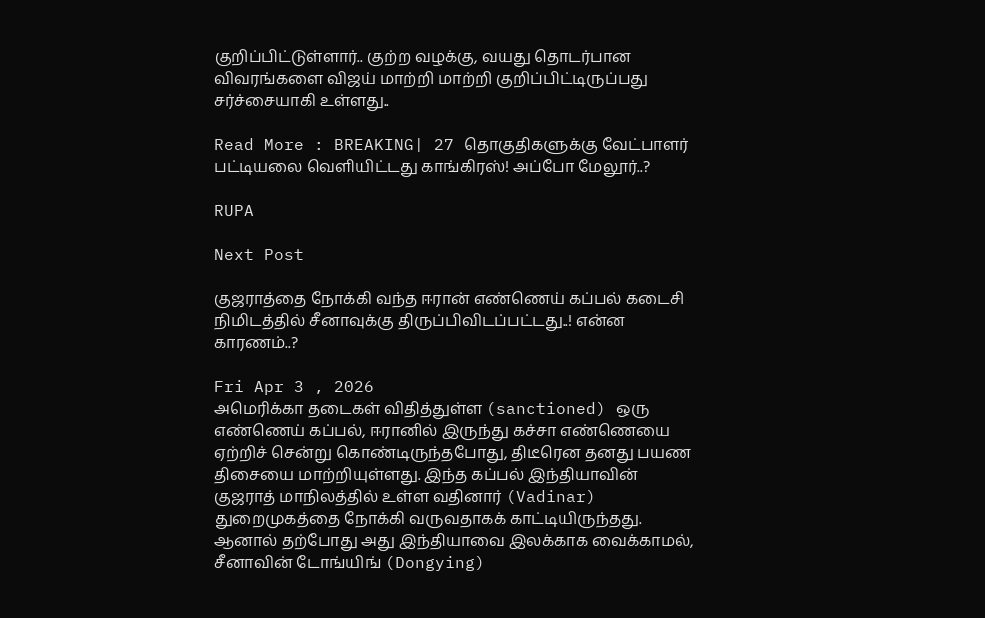குறிப்பிட்டுள்ளார்.. குற்ற வழக்கு, வயது தொடர்பான விவரங்களை விஜய் மாற்றி மாற்றி குறிப்பிட்டிருப்பது சர்ச்சையாகி உள்ளது..

Read More : BREAKING| 27 தொகுதிகளுக்கு வேட்பாளர் பட்டியலை வெளியிட்டது காங்கிரஸ்! அப்போ மேலூர்..?

RUPA

Next Post

குஜராத்தை நோக்கி வந்த ஈரான் எண்ணெய் கப்பல் கடைசி நிமிடத்தில் சீனாவுக்கு திருப்பிவிடப்பட்டது..! என்ன காரணம்..?

Fri Apr 3 , 2026
அமெரிக்கா தடைகள் விதித்துள்ள (sanctioned) ஒரு எண்ணெய் கப்பல், ஈரானில் இருந்து கச்சா எண்ணெயை ஏற்றிச் சென்று கொண்டிருந்தபோது, திடீரென தனது பயண திசையை மாற்றியுள்ளது. இந்த கப்பல் இந்தியாவின் குஜராத் மாநிலத்தில் உள்ள வதினார் (Vadinar) துறைமுகத்தை நோக்கி வருவதாகக் காட்டியிருந்தது. ஆனால் தற்போது அது இந்தியாவை இலக்காக வைக்காமல், சீனாவின் டோங்யிங் (Dongying)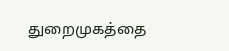துறைமுகத்தை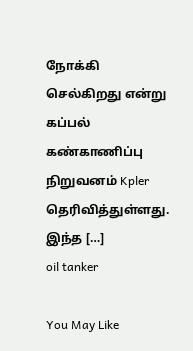நோக்கி செல்கிறது என்று கப்பல் கண்காணிப்பு நிறுவனம் Kpler தெரிவித்துள்ளது. இந்த […]
oil tanker

You May Like